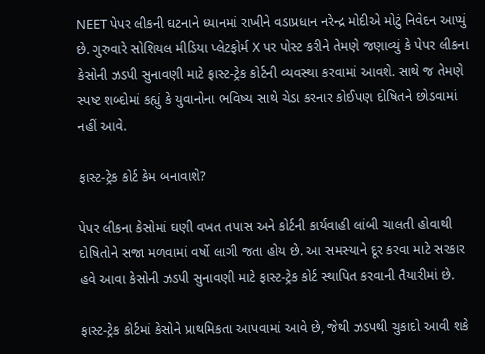NEET પેપર લીકની ઘટનાને ધ્યાનમાં રાખીને વડાપ્રધાન નરેન્દ્ર મોદીએ મોટું નિવેદન આપ્યું છે. ગુરુવારે સોશિયલ મીડિયા પ્લેટફોર્મ X પર પોસ્ટ કરીને તેમણે જણાવ્યું કે પેપર લીકના કેસોની ઝડપી સુનાવણી માટે ફાસ્ટ-ટ્રેક કોર્ટની વ્યવસ્થા કરવામાં આવશે. સાથે જ તેમણે સ્પષ્ટ શબ્દોમાં કહ્યું કે યુવાનોના ભવિષ્ય સાથે ચેડા કરનાર કોઈપણ દોષિતને છોડવામાં નહીં આવે.

ફાસ્ટ-ટ્રેક કોર્ટ કેમ બનાવાશે?

પેપર લીકના કેસોમાં ઘણી વખત તપાસ અને કોર્ટની કાર્યવાહી લાંબી ચાલતી હોવાથી દોષિતોને સજા મળવામાં વર્ષો લાગી જતા હોય છે. આ સમસ્યાને દૂર કરવા માટે સરકાર હવે આવા કેસોની ઝડપી સુનાવણી માટે ફાસ્ટ-ટ્રેક કોર્ટ સ્થાપિત કરવાની તૈયારીમાં છે.

ફાસ્ટ-ટ્રેક કોર્ટમાં કેસોને પ્રાથમિકતા આપવામાં આવે છે, જેથી ઝડપથી ચુકાદો આવી શકે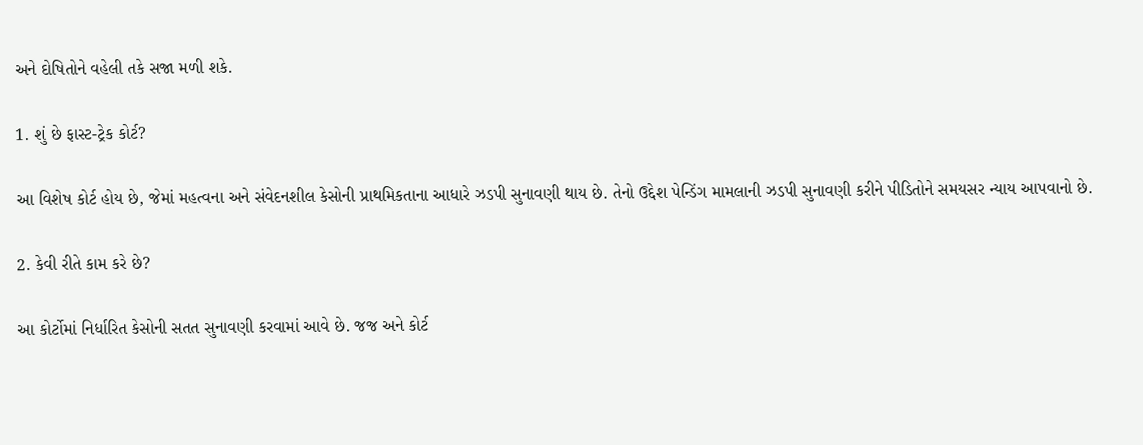અને દોષિતોને વહેલી તકે સજા મળી શકે.

1. શું છે ફાસ્ટ-ટ્રેક કોર્ટ?

આ વિશેષ કોર્ટ હોય છે, જેમાં મહત્વના અને સંવેદનશીલ કેસોની પ્રાથમિકતાના આધારે ઝડપી સુનાવણી થાય છે. તેનો ઉદ્દેશ પેન્ડિંગ મામલાની ઝડપી સુનાવણી કરીને પીડિતોને સમયસર ન્યાય આપવાનો છે.

2. કેવી રીતે કામ કરે છે?

આ કોર્ટોમાં નિર્ધારિત કેસોની સતત સુનાવણી કરવામાં આવે છે. જજ અને કોર્ટ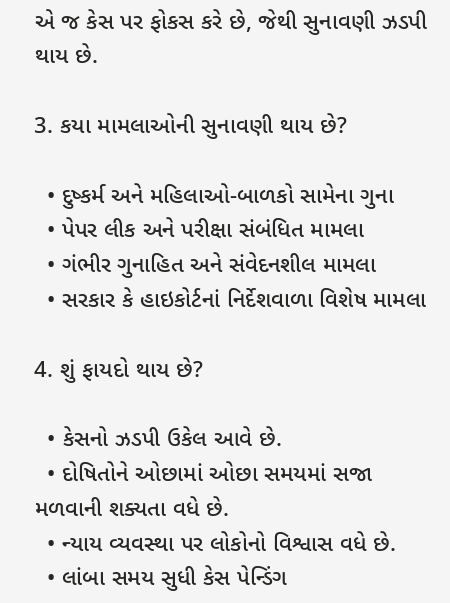એ જ કેસ પર ફોકસ કરે છે, જેથી સુનાવણી ઝડપી થાય છે.

3. કયા મામલાઓની સુનાવણી થાય છે?

  • દુષ્કર્મ અને મહિલાઓ-બાળકો સામેના ગુના
  • પેપર લીક અને પરીક્ષા સંબંધિત મામલા
  • ગંભીર ગુનાહિત અને સંવેદનશીલ મામલા
  • સરકાર કે હાઇકોર્ટનાં નિર્દેશવાળા વિશેષ મામલા

4. શું ફાયદો થાય છે?

  • કેસનો ઝડપી ઉકેલ આવે છે.
  • દોષિતોને ઓછામાં ઓછા સમયમાં સજા મળવાની શક્યતા વધે છે.
  • ન્યાય વ્યવસ્થા પર લોકોનો વિશ્વાસ વધે છે.
  • લાંબા સમય સુધી કેસ પેન્ડિંગ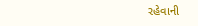રહેવાની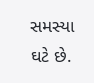સમસ્યા ઘટે છે.